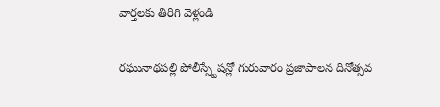వార్తలకు తిరిగి వెళ్లండి

రఘునాథపల్లి పోలీస్స్టేషన్లో గురువారం ప్రజాపాలన దినోత్సవ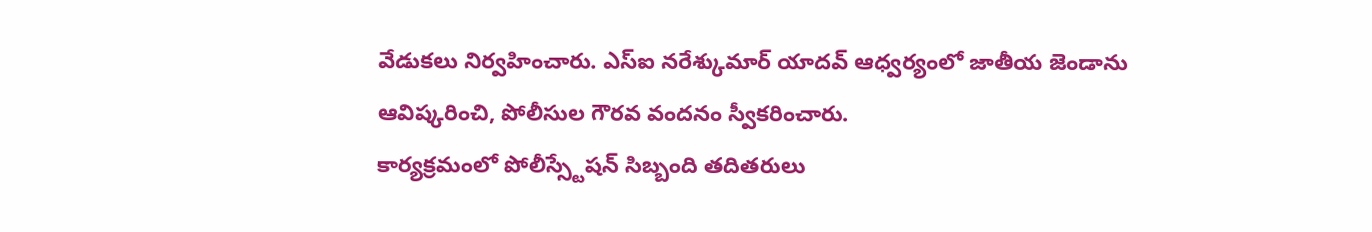వేడుకలు నిర్వహించారు. ఎస్ఐ నరేశ్కుమార్ యాదవ్ ఆధ్వర్యంలో జాతీయ జెండాను ఆవిష్కరించి, పోలీసుల గౌరవ వందనం స్వీకరించారు.
కార్యక్రమంలో పోలీస్స్టేషన్ సిబ్బంది తదితరులు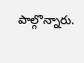పాల్గొన్నారు.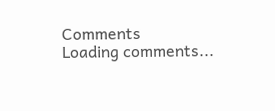Comments
Loading comments...